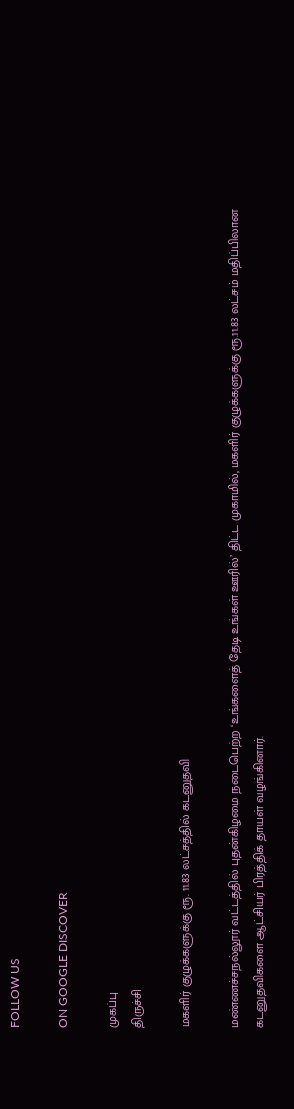FOLLOW US

ON GOOGLE DISCOVER

முகப்பு
திருச்சி

மகளிர் குழுக்களுக்கு ரூ. 11.83 லட்சத்தில் கடனுதவி

மண்ணச்சநல்லூர் வட்டத்தில் புதன்கிழமை நடைபெற்ற ‘உங்களைத் தேடி உங்கள் ஊரில்’ திட்ட முகாமில், மகளிர் குழுக்களுக்கு ரூ.11.83 லட்சம் மதிப்பிலான கடனுதவிகளை ஆட்சியர் பிரத்திக் தாயள் வழங்கினார்.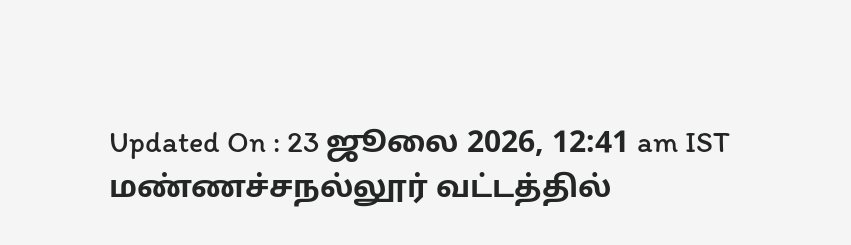Updated On : 23 ஜூலை 2026, 12:41 am IST
மண்ணச்சநல்லூர் வட்டத்தில்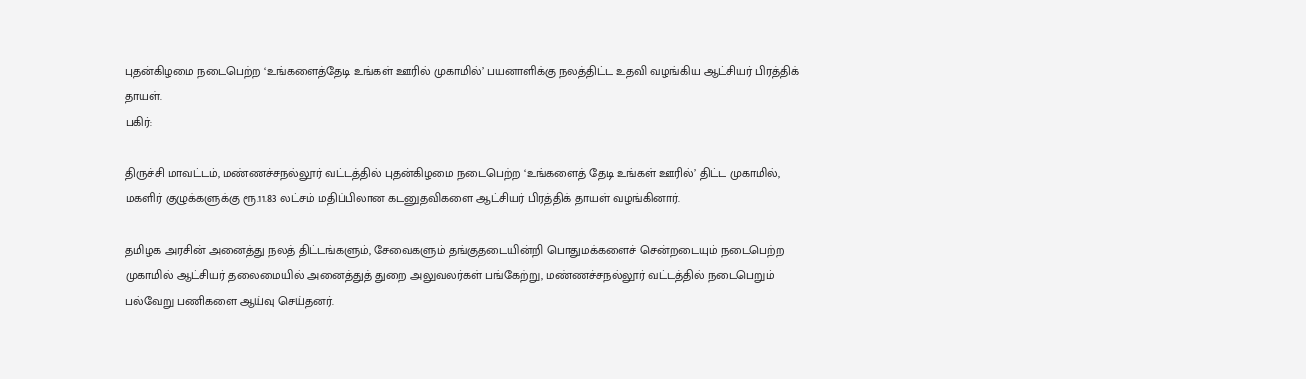புதன்கிழமை நடைபெற்ற ‘உங்களைத்தேடி உங்கள் ஊரில் முகாமில்’ பயனாளிக்கு நலத்திட்ட உதவி வழங்கிய ஆட்சியர் பிரத்திக் தாயள்.
பகிர்:

திருச்சி மாவட்டம், மண்ணச்சநல்லூர் வட்டத்தில் புதன்கிழமை நடைபெற்ற ‘உங்களைத் தேடி உங்கள் ஊரில்’ திட்ட முகாமில், மகளிர் குழுக்களுக்கு ரூ.11.83 லட்சம் மதிப்பிலான கடனுதவிகளை ஆட்சியர் பிரத்திக் தாயள் வழங்கினார்.

தமிழக அரசின் அனைத்து நலத் திட்டங்களும், சேவைகளும் தங்குதடையின்றி பொதுமக்களைச் சென்றடையும் நடைபெற்ற முகாமில் ஆட்சியர் தலைமையில் அனைத்துத் துறை அலுவலர்கள் பங்கேற்று, மண்ணச்சநல்லூர் வட்டத்தில் நடைபெறும் பல்வேறு பணிகளை ஆய்வு செய்தனர்.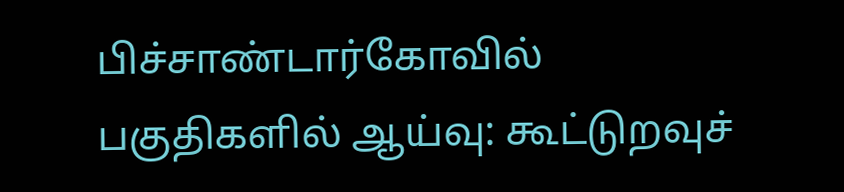பிச்சாண்டார்கோவில் பகுதிகளில் ஆய்வு: கூட்டுறவுச்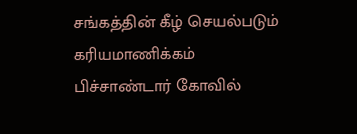சங்கத்தின் கீழ் செயல்படும் கரியமாணிக்கம் பிச்சாண்டார் கோவில்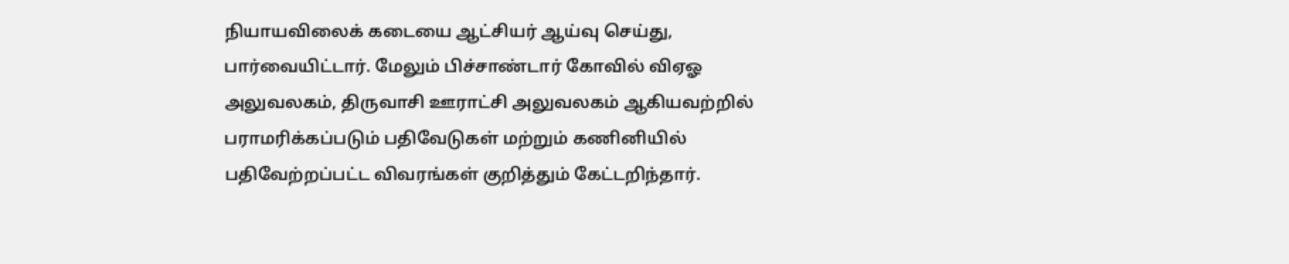நியாயவிலைக் கடையை ஆட்சியர் ஆய்வு செய்து, பார்வையிட்டார். மேலும் பிச்சாண்டார் கோவில் விஏஓ அலுவலகம், திருவாசி ஊராட்சி அலுவலகம் ஆகியவற்றில் பராமரிக்கப்படும் பதிவேடுகள் மற்றும் கணினியில் பதிவேற்றப்பட்ட விவரங்கள் குறித்தும் கேட்டறிந்தார்.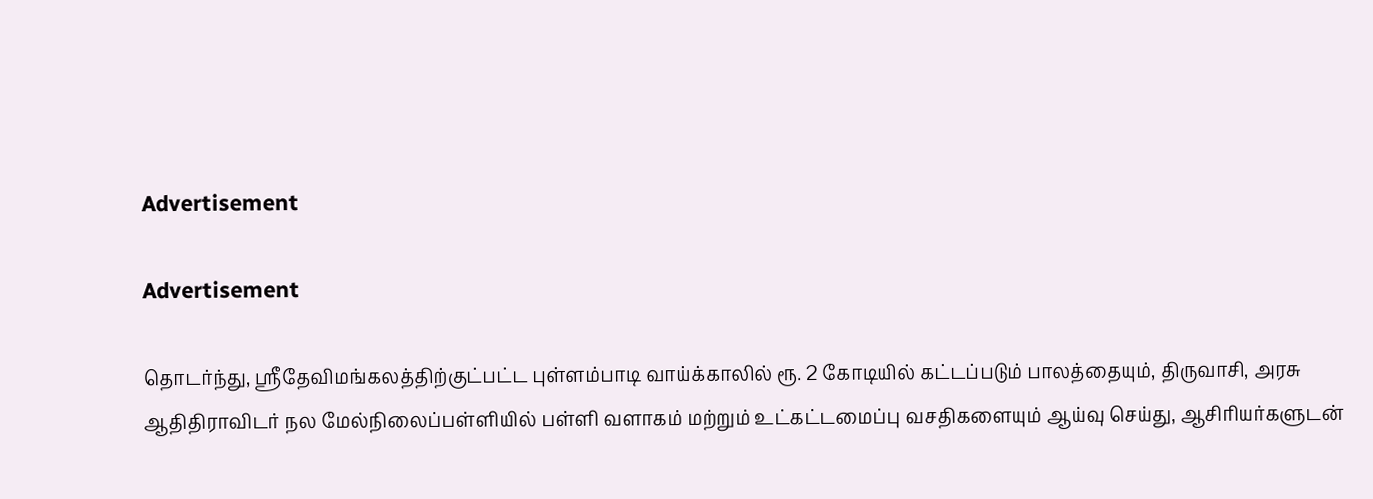Advertisement

Advertisement

தொடர்ந்து, ஸ்ரீதேவிமங்கலத்திற்குட்பட்ட புள்ளம்பாடி வாய்க்காலில் ரூ. 2 கோடியில் கட்டப்படும் பாலத்தையும், திருவாசி, அரசு ஆதிதிராவிடர் நல மேல்நிலைப்பள்ளியில் பள்ளி வளாகம் மற்றும் உட்கட்டமைப்பு வசதிகளையும் ஆய்வு செய்து, ஆசிரியர்களுடன்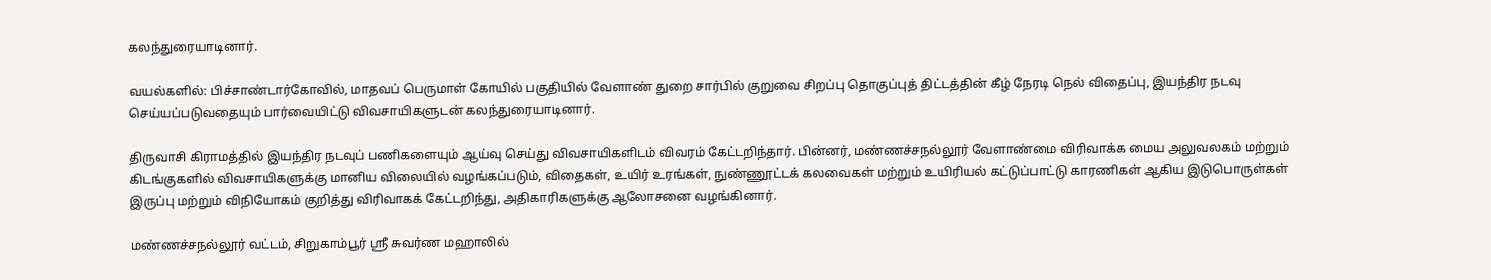கலந்துரையாடினார்.

வயல்களில்: பிச்சாண்டார்கோவில், மாதவப் பெருமாள் கோயில் பகுதியில் வேளாண் துறை சார்பில் குறுவை சிறப்பு தொகுப்புத் திட்டத்தின் கீழ் நேரடி நெல் விதைப்பு, இயந்திர நடவு செய்யப்படுவதையும் பார்வையிட்டு விவசாயிகளுடன் கலந்துரையாடினார்.

திருவாசி கிராமத்தில் இயந்திர நடவுப் பணிகளையும் ஆய்வு செய்து விவசாயிகளிடம் விவரம் கேட்டறிந்தார். பின்னர், மண்ணச்சநல்லூர் வேளாண்மை விரிவாக்க மைய அலுவலகம் மற்றும் கிடங்குகளில் விவசாயிகளுக்கு மானிய விலையில் வழங்கப்படும், விதைகள், உயிர் உரங்கள், நுண்ணூட்டக் கலவைகள் மற்றும் உயிரியல் கட்டுப்பாட்டு காரணிகள் ஆகிய இடுபொருள்கள் இருப்பு மற்றும் விநியோகம் குறித்து விரிவாகக் கேட்டறிந்து, அதிகாரிகளுக்கு ஆலோசனை வழங்கினார்.

மண்ணச்சநல்லூர் வட்டம், சிறுகாம்பூர் ஸ்ரீ சுவர்ண மஹாலில்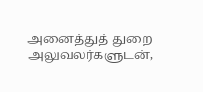அனைத்துத் துறை அலுவலர்களுடன்,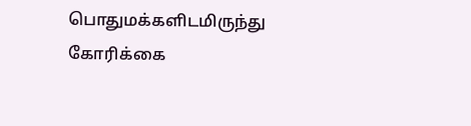பொதுமக்களிடமிருந்து கோரிக்கை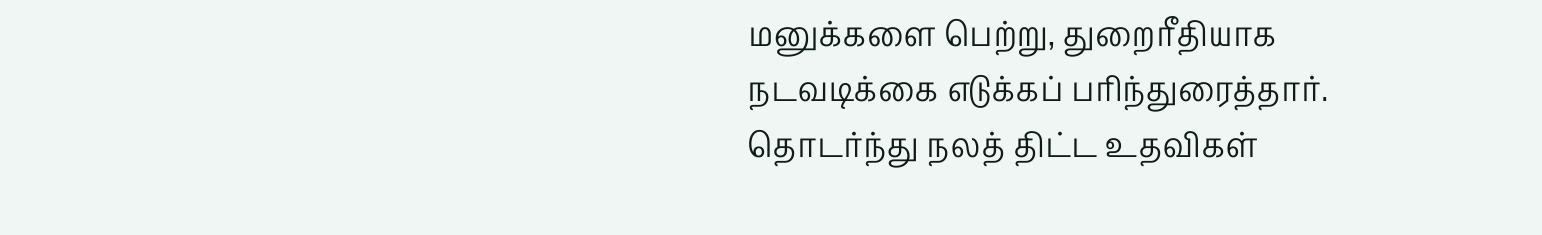மனுக்களை பெற்று, துறைரீதியாக நடவடிக்கை எடுக்கப் பரிந்துரைத்தார். தொடர்ந்து நலத் திட்ட உதவிகள்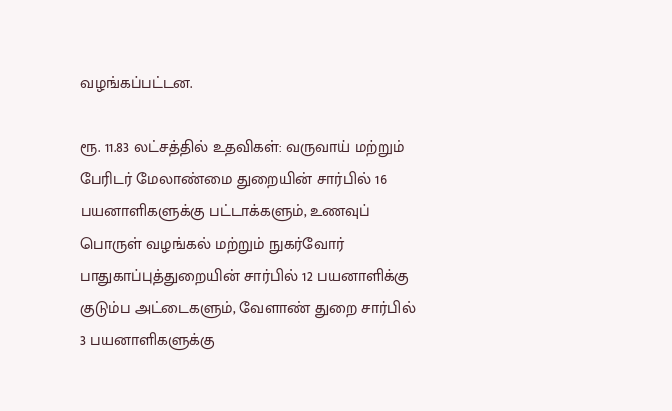வழங்கப்பட்டன.

ரூ. 11.83 லட்சத்தில் உதவிகள்: வருவாய் மற்றும் பேரிடர் மேலாண்மை துறையின் சார்பில் 16 பயனாளிகளுக்கு பட்டாக்களும், உணவுப் பொருள் வழங்கல் மற்றும் நுகர்வோர் பாதுகாப்புத்துறையின் சார்பில் 12 பயனாளிக்கு குடும்ப அட்டைகளும், வேளாண் துறை சார்பில் 3 பயனாளிகளுக்கு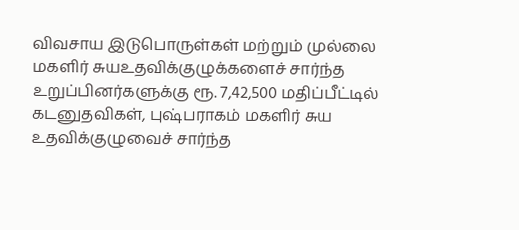விவசாய இடுபொருள்கள் மற்றும் முல்லை மகளிர் சுயஉதவிக்குழுக்களைச் சார்ந்த உறுப்பினர்களுக்கு ரூ. 7,42,500 மதிப்பீட்டில் கடனுதவிகள், புஷ்பராகம் மகளிர் சுய உதவிக்குழுவைச் சார்ந்த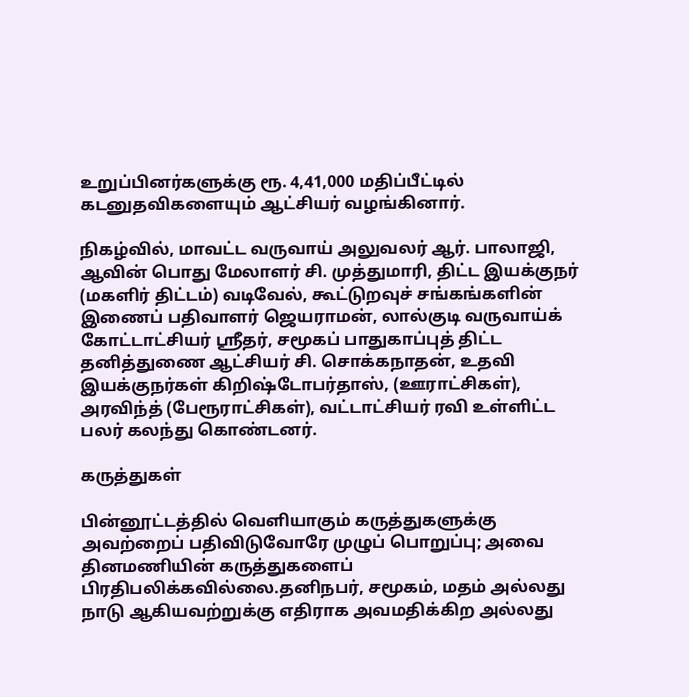உறுப்பினர்களுக்கு ரூ. 4,41,000 மதிப்பீட்டில் கடனுதவிகளையும் ஆட்சியர் வழங்கினார்.

நிகழ்வில், மாவட்ட வருவாய் அலுவலர் ஆர். பாலாஜி, ஆவின் பொது மேலாளர் சி. முத்துமாரி, திட்ட இயக்குநர் (மகளிர் திட்டம்) வடிவேல், கூட்டுறவுச் சங்கங்களின் இணைப் பதிவாளர் ஜெயராமன், லால்குடி வருவாய்க் கோட்டாட்சியர் ஸ்ரீதர், சமூகப் பாதுகாப்புத் திட்ட தனித்துணை ஆட்சியர் சி. சொக்கநாதன், உதவி இயக்குநர்கள் கிறிஷ்டோபர்தாஸ், (ஊராட்சிகள்), அரவிந்த் (பேரூராட்சிகள்), வட்டாட்சியர் ரவி உள்ளிட்ட பலர் கலந்து கொண்டனர்.

கருத்துகள்

பின்னூட்டத்தில் வெளியாகும் கருத்துகளுக்கு அவற்றைப் பதிவிடுவோரே முழுப் பொறுப்பு; அவை தினமணியின் கருத்துகளைப் பிரதிபலிக்கவில்லை.தனிநபர், சமூகம், மதம் அல்லது நாடு ஆகியவற்றுக்கு எதிராக அவமதிக்கிற அல்லது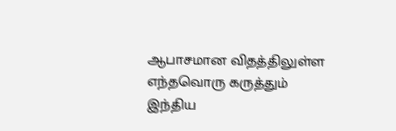ஆபாசமான விதத்திலுள்ள எந்தவொரு கருத்தும் இந்திய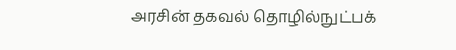அரசின் தகவல் தொழில்நுட்பக்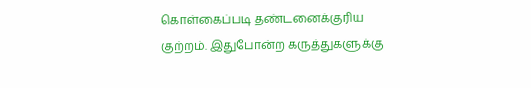கொள்கைப்படி தண்டனைக்குரிய குற்றம். இதுபோன்ற கருத்துகளுக்கு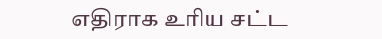எதிராக உரிய சட்ட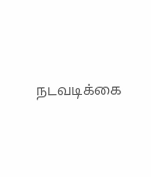நடவடிக்கை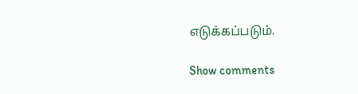எடுக்கப்படும்.

Show comments